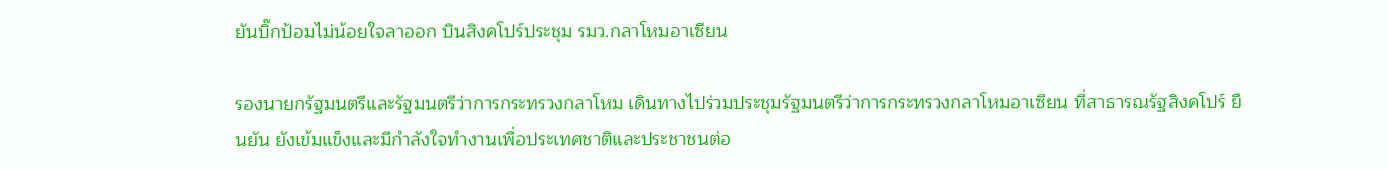ยันบิ๊กป้อมไม่น้อยใจลาออก บินสิงคโปร์ประชุม รมว.กลาโหมอาเซียน

รองนายกรัฐมนตรีและรัฐมนตรีว่าการกระทรวงกลาโหม เดินทางไปร่วมประชุมรัฐมนตรีว่าการกระทรวงกลาโหมอาเซียน ที่สาธารณรัฐสิงคโปร์ ยืนยัน ยังเข้มแข็งและมีกำลังใจทำงานเพื่อประเทศชาติและประชาชนต่อ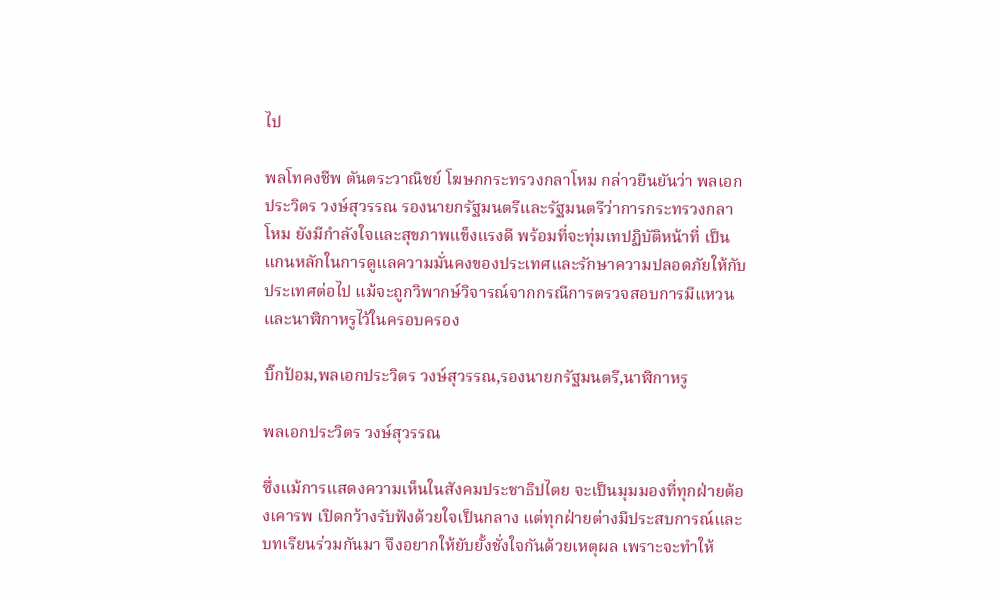ไป

พลโทคงชีพ ตันตระวาณิชย์ โฆษกกระทรวงกลาโหม กล่าวยืนยันว่า พลเอกประวิตร วงษ์สุวรรณ รองนายกรัฐมนตรีและรัฐมนตรีว่าการกระทรวงกลาโหม ยังมีกำลังใจและสุขภาพแข็งแรงดี พร้อมที่จะทุ่มเทปฏิบัติหน้าที่ เป็นแกนหลักในการดูแลความมั่นคงของประเทศและรักษาความปลอดภัยให้กับประเทศต่อไป แม้จะถูกวิพากษ์วิจารณ์จากกรณีการตรวจสอบการมีแหวนและนาฬิกาหรูไว้ในครอบครอง

บิ๊กป้อม,พลเอกประวิตร วงษ์สุวรรณ,รองนายกรัฐมนตรี,นาฬิกาหรู

พลเอกประวิตร วงษ์สุวรรณ

ซึ่งแม้การแสดงความเห็นในสังคมประชาธิปไตย จะเป็นมุมมองที่ทุกฝ่ายต้องเคารพ เปิดกว้างรับฟังด้วยใจเป็นกลาง แต่ทุกฝ่ายต่างมีประสบการณ์และบทเรียนร่วมกันมา จึงอยากให้ยับยั้งชั่งใจกันด้วยเหตุผล เพราะจะทำให้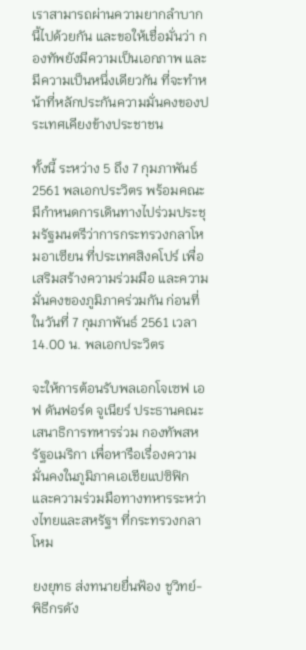เราสามารถผ่านความยากลำบากนี้ไปด้วยกัน และขอให้เชื่อมั่นว่า กองทัพยังมีความเป็นเอกภาพ และมีความเป็นหนึ่งเดียวกัน ที่จะทำหน้าที่หลักประกันความมั่นคงของประเทศเคียงข้างประชาชน

ทั้งนี้ ระหว่าง 5 ถึง 7 กุมภาพันธ์ 2561 พลเอกประวิตร พร้อมคณะ มีกำหนดการเดินทางไปร่วมประชุมรัฐมนตรีว่าการกระทรวงกลาโหมอาเซียน ที่ประเทศสิงคโปร์ เพื่อเสริมสร้างความร่วมมือ และความมั่นคงของภูมิภาคร่วมกัน ก่อนที่ในวันที่ 7 กุมภาพันธ์ 2561 เวลา 14.00 น. พลเอกประวิตร

จะให้การต้อนรับพลเอกโจเซฟ เอฟ ดันฟอร์ด จูเนียร์ ประธานคณะเสนาธิการทหารร่วม กองทัพสหรัฐอเมริกา เพื่อหารือเรื่องความมั่นคงในภูมิภาคเอเชียแปซิฟิก และความร่วมมือทางทหารระหว่างไทยและสหรัฐฯ ที่กระทรวงกลาโหม

ยงยุทธ ส่งทนายยื่นฟ้อง ชูวิทย์-พิธีกรดัง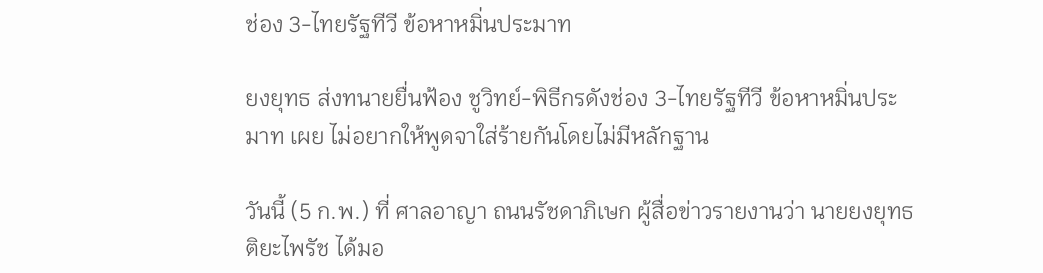ช่อง 3-ไทยรัฐทีวี ข้อหาหมิ่นประมาท

ยงยุทธ ส่งทนายยื่นฟ้อง ชูวิทย์-พิธีกรดังช่อง 3-ไทยรัฐทีวี ข้อหาหมิ่นประมาท เผย ไม่อยากให้พูดจาใส่ร้ายกันโดยไม่มีหลักฐาน

วันนี้ (5 ก.พ.) ที่ ศาลอาญา ถนนรัชดาภิเษก ผู้สื่อข่าวรายงานว่า นายยงยุทธ ติยะไพรัช ได้มอ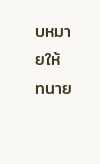บหมายให้ ทนาย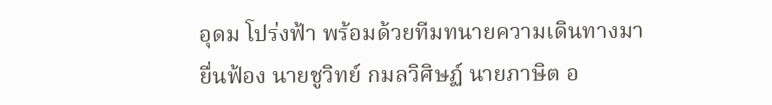อุดม โปร่งฟ้า พร้อมด้วยทีมทนายความเดินทางมายื่นฟ้อง นายชูวิทย์ กมลวิศิษฏ์ นายภาษิต อ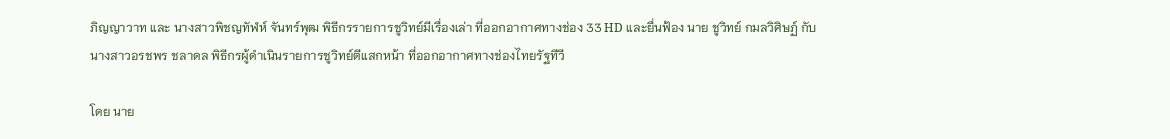ภิญญาวาท และ นางสาวพิชญทัฬห์ จันทร์พุฒ พิธีกรรายการชูวิทย์มีเรื่องเล่า ที่ออกอากาศทางช่อง 33 HD และยื่นฟ้อง นาย ชูวิทย์ กมลวิศิษฏ์ กับ นางสาวอรชพร ชลาดล พิธีกรผู้ดำเนินรายการชูวิทย์ตีแสกหน้า ที่ออกอากาศทางช่องไทยรัฐทีวี

โดย นาย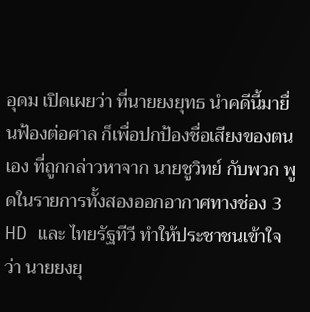อุดม เปิดเผยว่า ที่นายยงยุทธ นำคดีนี้มายื่นฟ้องต่อศาล ก็เพื่อปกป้องชื่อเสียงของตนเอง ที่ถูกกล่าวหาจาก นายชูวิทย์ กับพวก พูดในรายการทั้งสองออกอากาศทางช่อง 3 HD และ ไทยรัฐทีวี ทำให้ประชาชนเข้าใจว่า นายยงยุ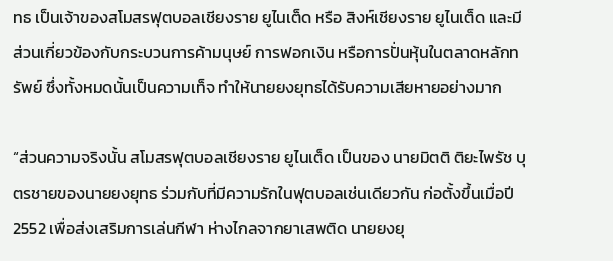ทธ เป็นเจ้าของสโมสรฟุตบอลเชียงราย ยูไนเต็ด หรือ สิงห์เชียงราย ยูไนเต็ด และมีส่วนเกี่ยวข้องกับกระบวนการค้ามนุษย์ การฟอกเงิน หรือการปั่นหุ้นในตลาดหลักทรัพย์ ซึ่งทั้งหมดนั้นเป็นความเท็จ ทำให้นายยงยุทธได้รับความเสียหายอย่างมาก

“ส่วนความจริงนั้น สโมสรฟุตบอลเชียงราย ยูไนเต็ด เป็นของ นายมิตติ ติยะไพรัช บุตรชายของนายยงยุทธ ร่วมกับที่มีความรักในฟุตบอลเช่นเดียวกัน ก่อตั้งขึ้นเมื่อปี 2552 เพื่อส่งเสริมการเล่นกีฬา ห่างไกลจากยาเสพติด นายยงยุ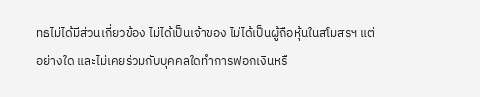ทธไม่ได้มีส่วนเกี่ยวข้อง ไม่ได้เป็นเจ้าของ ไม่ได้เป็นผู้ถือหุ้นในสโมสรฯ แต่อย่างใด และไม่เคยร่วมกับบุคคลใดทำการฟอกเงินหรื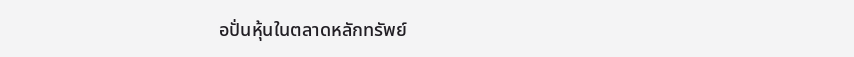อปั่นหุ้นในตลาดหลักทรัพย์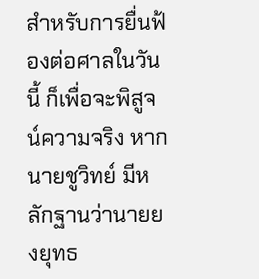สำหรับการยื่นฟ้องต่อศาลในวันนี้ ก็เพื่อจะพิสูจน์ความจริง หากนายชูวิทย์ มีหลักฐานว่านายยงยุทธ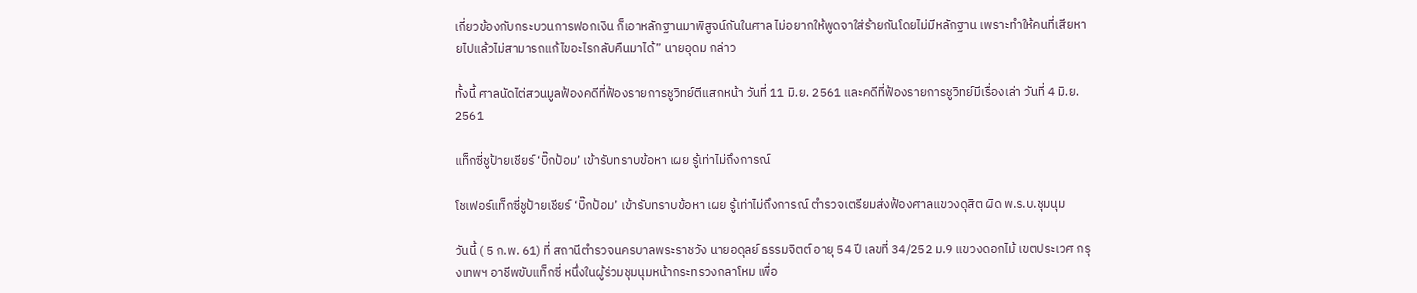เกี่ยวข้องกับกระบวนการฟอกเงิน ก็เอาหลักฐานมาพิสูจน์กันในศาล ไม่อยากให้พูดจาใส่ร้ายกันโดยไม่มีหลักฐาน เพราะทำให้คนที่เสียหายไปแล้วไม่สามารถแก้ไขอะไรกลับคืนมาได้” นายอุดม กล่าว

ทั้งนี้ ศาลนัดไต่สวนมูลฟ้องคดีที่ฟ้องรายการชูวิทย์ตีแสกหน้า วันที่ 11 มิ.ย. 2561 และคดีที่ฟ้องรายการชูวิทย์มีเรื่องเล่า วันที่ 4 มิ.ย. 2561

แท็กซี่ชูป้ายเชียร์ ‘บิ๊กป้อม’ เข้ารับทราบข้อหา เผย รู้เท่าไม่ถึงการณ์

โชเฟอร์แท็กซี่ชูป้ายเชียร์ ‘บิ๊กป้อม’ เข้ารับทราบข้อหา เผย รู้เท่าไม่ถึงการณ์ ตำรวจเตรียมส่งฟ้องศาลแขวงดุสิต ผิด พ.ร.บ.ชุมนุม

วันนี้ ( 5 ก.พ. 61) ที่ สถานีตำรวจนครบาลพระราชวัง นายอดุลย์ ธรรมจิตต์ อายุ 54 ปี เลขที่ 34/252 ม.9 แขวงดอกไม้ เขตประเวศ กรุงเทพฯ อาชีพขับแท็กซี่ หนึ่งในผู้ร่วมชุมนุมหน้ากระทรวงกลาโหม เพื่อ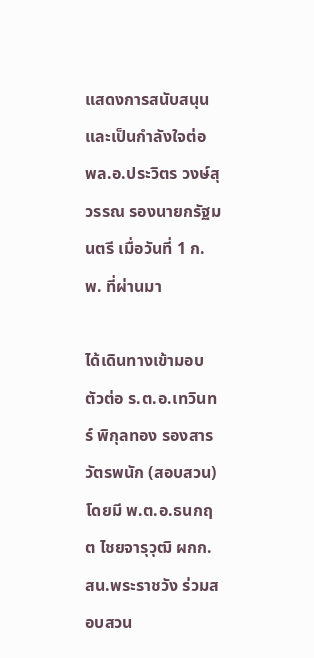แสดงการสนับสนุนและเป็นกำลังใจต่อ พล.อ.ประวิตร วงษ์สุวรรณ รองนายกรัฐมนตรี เมื่อวันที่ 1 ก.พ. ที่ผ่านมา

ได้เดินทางเข้ามอบตัวต่อ ร.ต.อ.เทวินทร์ พิกุลทอง รองสารวัตรพนัก (สอบสวน) โดยมี พ.ต.อ.ธนกฤต ไชยจารุวุฒิ ผกก.สน.พระราชวัง ร่วมสอบสวน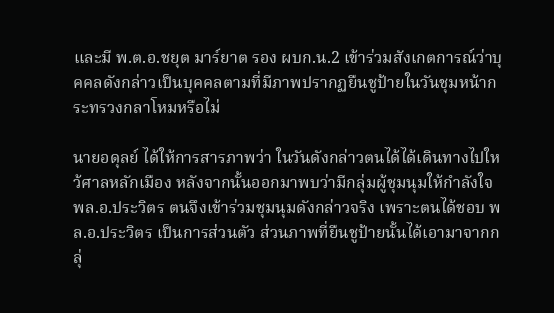และมี พ.ต.อ.ชยุต มาร์ยาต รอง ผบก.น.2 เข้าร่วมสังเกตการณ์ว่าบุคคลดังกล่าวเป็นบุคคลตามที่มีภาพปรากฏยืนชูป้ายในวันชุมหน้ากระทรวงกลาโหมหรือไม่

นายอดุลย์ ได้ให้การสารภาพว่า ในวันดังกล่าวตนได้ได้เดินทางไปใหว้ศาลหลักเมือง หลังจากนั้นออกมาพบว่ามีกลุ่มผู้ชุมนุมให้กำลังใจ พล.อ.ประวิตร ตนจึงเข้าร่วมชุมนุมดังกล่าวจริง เพราะตนได้ชอบ พล.อ.ประวิตร เป็นการส่วนตัว ส่วนภาพที่ยืนชูป้ายนั้นได้เอามาจากกลุ่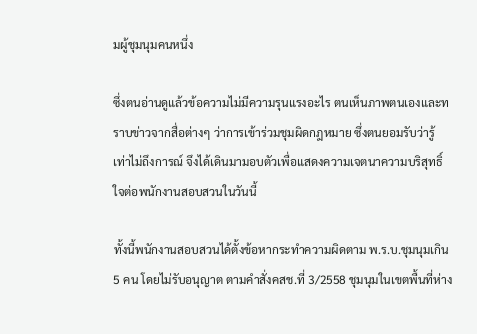มผู้ชุมนุมคนหนึ่ง

ซึ่งตนอ่านดูแล้วข้อความไม่มีความรุนแรงอะไร ตนเห็นภาพตนเองและทราบข่าวจากสื่อต่างๆ ว่าการเข้าร่วมชุมผิดกฎหมาย ซึ่งตนยอมรับว่ารู้เท่าไม่ถึงการณ์ จึงได้เดินมามอบตัวเพื่อแสดงความเจตนาความบริสุทธิ์ใจต่อพนักงานสอบสวนในวันนี้

ทั้งนี้พนักงานสอบสวนได้ตั้งข้อหากระทำความผิดตาม พ.ร.บ.ชุมนุมเกิน 5 คน โดยไม่รับอนุญาต ตามคำสั่งคสช.ที่ 3/2558 ชุมนุมในเขตพื้นที่ห่าง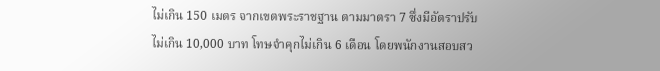ไม่เกิน 150 เมตร จากเขตพระราชฐาน ตามมาตรา 7 ซึ่งมีอัตราปรับไม่เกิน 10,000 บาท โทษจำคุกไม่เกิน 6 เดือน โดยพนักงานสอบสว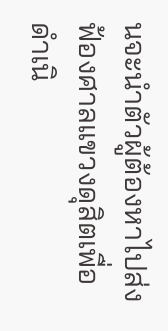นจะนำตัวผู้ต้องหาไปส่งฟ้องศาลแขวงดุสิตเพื่อดำเนิ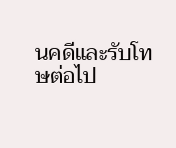นคดีและรับโทษต่อไป